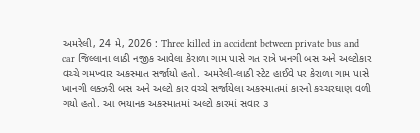અમરેલી, 24 મે, 2026 : Three killed in accident between private bus and car જિલ્લાના લાઠી નજીક આવેલા કેરાળા ગામ પાસે ગત રાત્રે ખનગી બસ અને અલ્ટોકાર વચ્ચે ગમખ્વાર અકસ્માત સર્જાયો હતો. અમરેલી-લાઠી સ્ટેટ હાઈવે પર કેરાળા ગામ પાસે ખાનગી લક્ઝરી બસ અને અલ્ટો કાર વચ્ચે સર્જાયેલા અકસ્માતમાં કારનો કચ્ચરઘાણ વળી ગયો હતો. આ ભયાનક અકસ્માતમાં અલ્ટો કારમાં સવાર ૩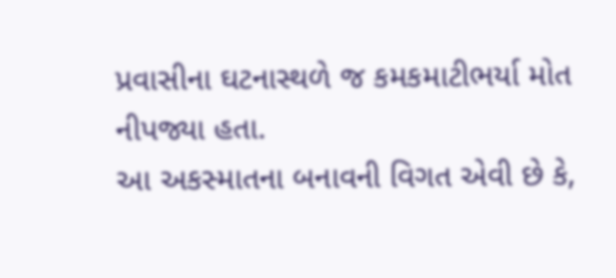પ્રવાસીના ઘટનાસ્થળે જ કમકમાટીભર્યા મોત નીપજ્યા હતા.
આ અકસ્માતના બનાવની વિગત એવી છે કે,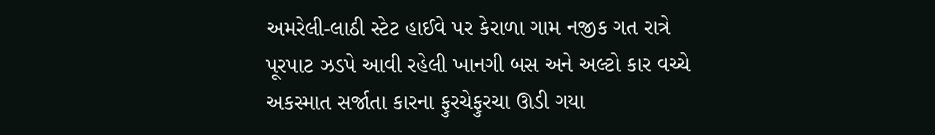અમરેલી-લાઠી સ્ટેટ હાઈવે પર કેરાળા ગામ નજીક ગત રાત્રે પૂરપાટ ઝડપે આવી રહેલી ખાનગી બસ અને અલ્ટો કાર વચ્ચે અકસ્માત સર્જાતા કારના ફુરચેફુરચા ઊડી ગયા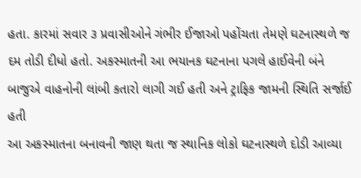હતા. કારમાં સવાર ૩ પ્રવાસીઓને ગંભીર ઈજાઓ પહોંચતા તેમણે ઘટનાસ્થળે જ દમ તોડી દીધો હતો. અકસ્માતની આ ભયાનક ઘટનાના પગલે હાઈવેની બંને બાજુએ વાહનોની લાંબી કતારો લાગી ગઈ હતી અને ટ્રાફિક જામની સ્થિતિ સર્જાઈ હતી
આ અકસ્માતના બનાવની જાણ થતા જ સ્થાનિક લોકો ઘટનાસ્થળે દોડી આવ્યા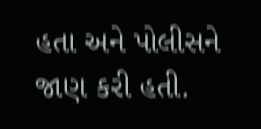હતા અને પોલીસને જાણ કરી હતી.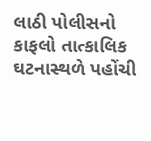લાઠી પોલીસનો કાફલો તાત્કાલિક ઘટનાસ્થળે પહોંચી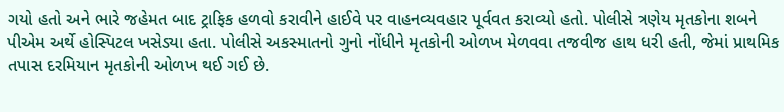ગયો હતો અને ભારે જહેમત બાદ ટ્રાફિક હળવો કરાવીને હાઈવે પર વાહનવ્યવહાર પૂર્વવત કરાવ્યો હતો. પોલીસે ત્રણેય મૃતકોના શબને પીએમ અર્થે હોસ્પિટલ ખસેડ્યા હતા. પોલીસે અકસ્માતનો ગુનો નોંધીને મૃતકોની ઓળખ મેળવવા તજવીજ હાથ ધરી હતી, જેમાં પ્રાથમિક તપાસ દરમિયાન મૃતકોની ઓળખ થઈ ગઈ છે.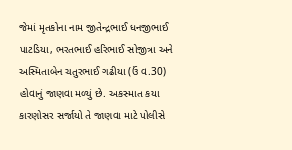જેમાં મૃતકોના નામ જીતેન્દ્રભાઈ ધનજીભાઈ પાટડિયા, ભરતભાઈ હરિભાઈ સોજીત્રા અને અસ્મિતાબેન ચતુરભાઈ ગઢીયા (ઉં વ.30) હોવાનું જાણવા મળ્યું છે. અકસ્માત કયા કારણોસર સર્જાયો તે જાણવા માટે પોલીસે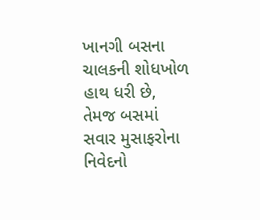ખાનગી બસના ચાલકની શોધખોળ હાથ ધરી છે, તેમજ બસમાં સવાર મુસાફરોના નિવેદનો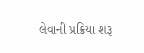લેવાની પ્રક્રિયા શરૂ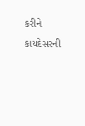કરીને કાયદેસરની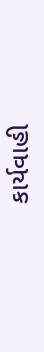કાર્યવાહી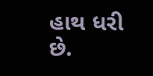હાથ ધરી છે.